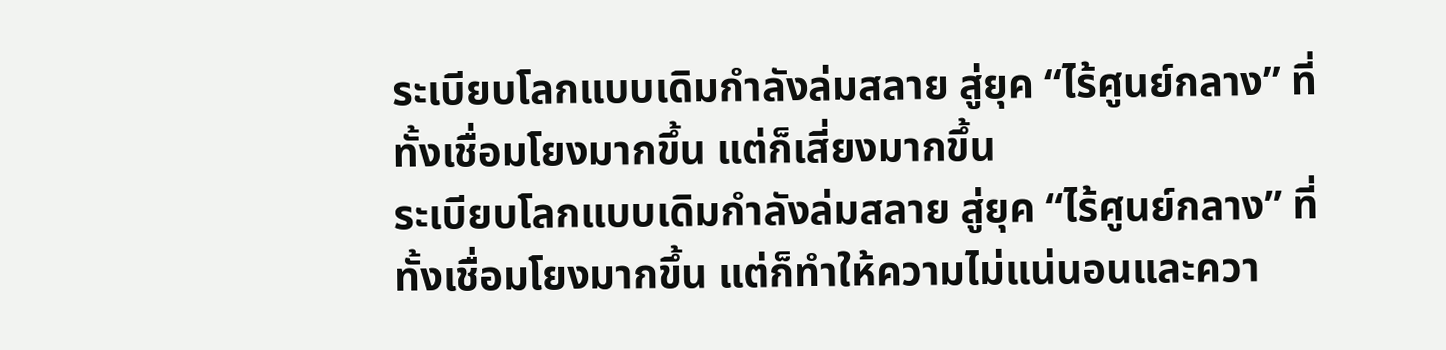ระเบียบโลกแบบเดิมกำลังล่มสลาย สู่ยุค “ไร้ศูนย์กลาง” ที่ทั้งเชื่อมโยงมากขึ้น แต่ก็เสี่ยงมากขึ้น
ระเบียบโลกแบบเดิมกำลังล่มสลาย สู่ยุค “ไร้ศูนย์กลาง” ที่ทั้งเชื่อมโยงมากขึ้น แต่ก็ทำให้ความไม่แน่นอนและควา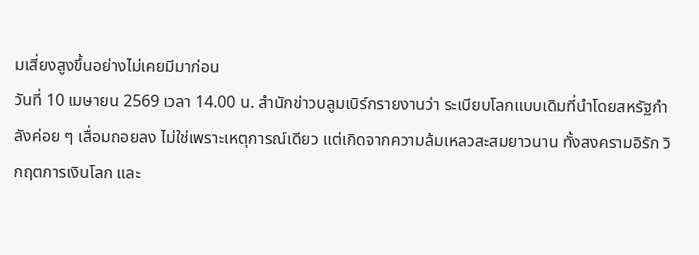มเสี่ยงสูงขึ้นอย่างไม่เคยมีมาก่อน
วันที่ 10 เมษายน 2569 เวลา 14.00 น. สำนักข่าวบลูมเบิร์กรายงานว่า ระเบียบโลกแบบเดิมที่นำโดยสหรัฐกำลังค่อย ๆ เสื่อมถอยลง ไม่ใช่เพราะเหตุการณ์เดียว แต่เกิดจากความล้มเหลวสะสมยาวนาน ทั้งสงครามอิรัก วิกฤตการเงินโลก และ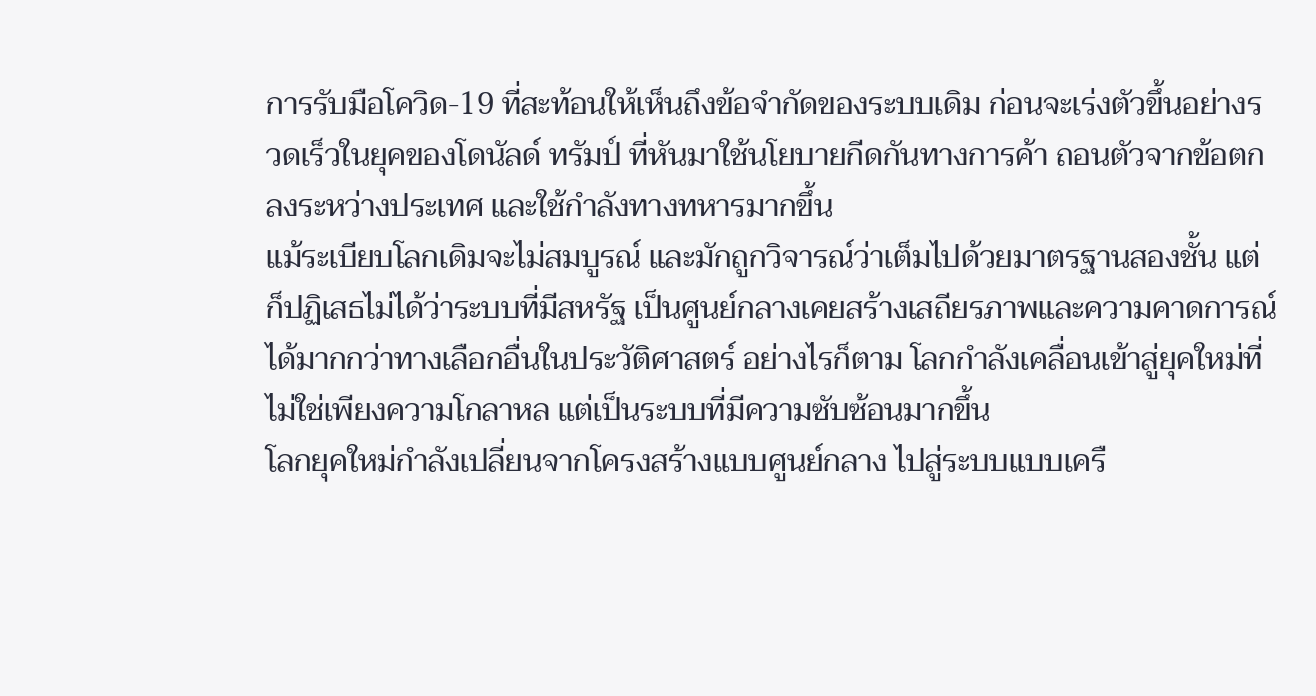การรับมือโควิด-19 ที่สะท้อนให้เห็นถึงข้อจำกัดของระบบเดิม ก่อนจะเร่งตัวขึ้นอย่างรวดเร็วในยุคของโดนัลด์ ทรัมป์ ที่หันมาใช้นโยบายกีดกันทางการค้า ถอนตัวจากข้อตกลงระหว่างประเทศ และใช้กำลังทางทหารมากขึ้น
แม้ระเบียบโลกเดิมจะไม่สมบูรณ์ และมักถูกวิจารณ์ว่าเต็มไปด้วยมาตรฐานสองชั้น แต่ก็ปฏิเสธไม่ได้ว่าระบบที่มีสหรัฐ เป็นศูนย์กลางเคยสร้างเสถียรภาพและความคาดการณ์ได้มากกว่าทางเลือกอื่นในประวัติศาสตร์ อย่างไรก็ตาม โลกกำลังเคลื่อนเข้าสู่ยุคใหม่ที่ไม่ใช่เพียงความโกลาหล แต่เป็นระบบที่มีความซับซ้อนมากขึ้น
โลกยุคใหม่กำลังเปลี่ยนจากโครงสร้างแบบศูนย์กลาง ไปสู่ระบบแบบเครื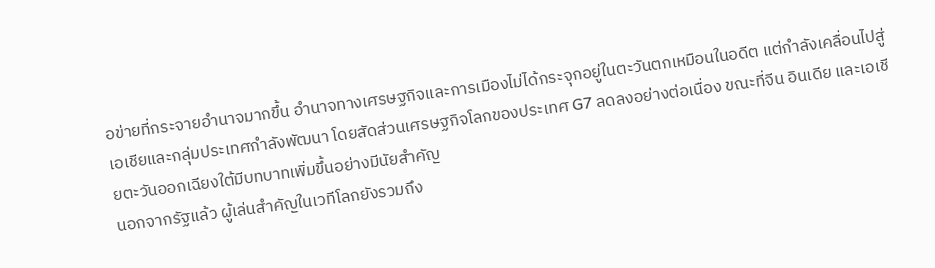อข่ายที่กระจายอำนาจมากขึ้น อำนาจทางเศรษฐกิจและการเมืองไม่ได้กระจุกอยู่ในตะวันตกเหมือนในอดีต แต่กำลังเคลื่อนไปสู่เอเชียและกลุ่มประเทศกำลังพัฒนา โดยสัดส่วนเศรษฐกิจโลกของประเทศ G7 ลดลงอย่างต่อเนื่อง ขณะที่จีน อินเดีย และเอเชียตะวันออกเฉียงใต้มีบทบาทเพิ่มขึ้นอย่างมีนัยสำคัญ
นอกจากรัฐแล้ว ผู้เล่นสำคัญในเวทีโลกยังรวมถึง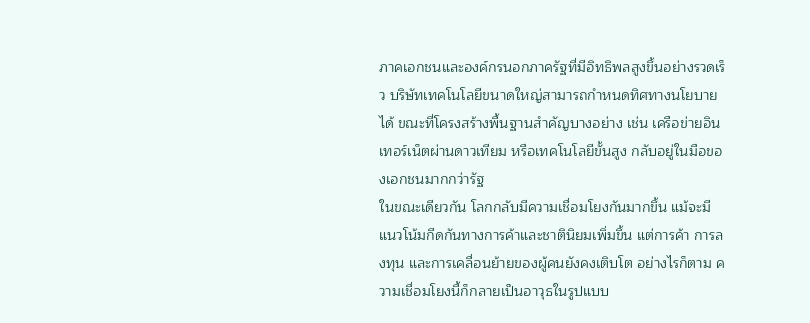ภาคเอกชนและองค์กรนอกภาครัฐที่มีอิทธิพลสูงขึ้นอย่างรวดเร็ว บริษัทเทคโนโลยีขนาดใหญ่สามารถกำหนดทิศทางนโยบายได้ ขณะที่โครงสร้างพื้นฐานสำคัญบางอย่าง เช่น เครือข่ายอินเทอร์เน็ตผ่านดาวเทียม หรือเทคโนโลยีขั้นสูง กลับอยู่ในมือของเอกชนมากกว่ารัฐ
ในขณะเดียวกัน โลกกลับมีความเชื่อมโยงกันมากขึ้น แม้จะมีแนวโน้มกีดกันทางการค้าและชาตินิยมเพิ่มขึ้น แต่การค้า การลงทุน และการเคลื่อนย้ายของผู้คนยังคงเติบโต อย่างไรก็ตาม ความเชื่อมโยงนี้ก็กลายเป็นอาวุธในรูปแบบ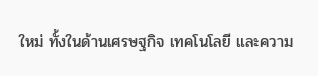ใหม่ ทั้งในด้านเศรษฐกิจ เทคโนโลยี และความ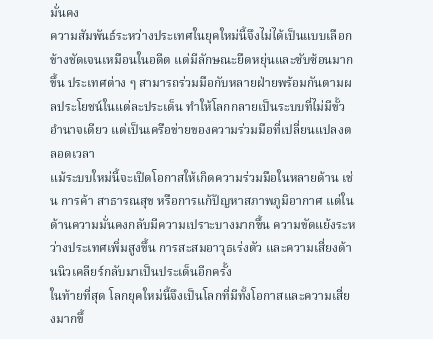มั่นคง
ความสัมพันธ์ระหว่างประเทศในยุคใหม่นี้จึงไม่ได้เป็นแบบเลือกข้างชัดเจนเหมือนในอดีต แต่มีลักษณะยืดหยุ่นและซับซ้อนมากขึ้น ประเทศต่าง ๆ สามารถร่วมมือกับหลายฝ่ายพร้อมกันตามผลประโยชน์ในแต่ละประเด็น ทำให้โลกกลายเป็นระบบที่ไม่มีขั้วอำนาจเดียว แต่เป็นเครือข่ายของความร่วมมือที่เปลี่ยนแปลงตลอดเวลา
แม้ระบบใหม่นี้จะเปิดโอกาสให้เกิดความร่วมมือในหลายด้าน เช่น การค้า สาธารณสุข หรือการแก้ปัญหาสภาพภูมิอากาศ แต่ในด้านความมั่นคงกลับมีความเปราะบางมากขึ้น ความขัดแย้งระหว่างประเทศเพิ่มสูงขึ้น การสะสมอาวุธเร่งตัว และความเสี่ยงด้านนิวเคลียร์กลับมาเป็นประเด็นอีกครั้ง
ในท้ายที่สุด โลกยุคใหม่นี้จึงเป็นโลกที่มีทั้งโอกาสและความเสี่ยงมากขึ้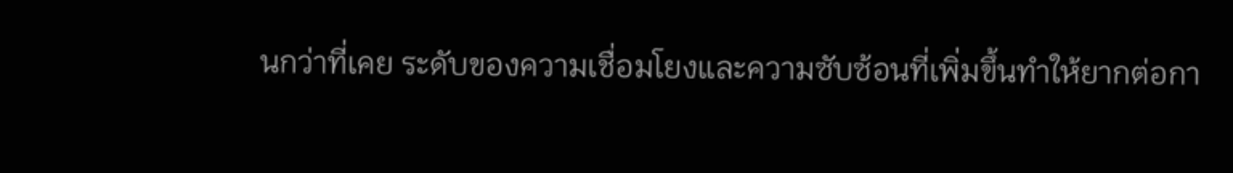นกว่าที่เคย ระดับของความเชื่อมโยงและความซับซ้อนที่เพิ่มขึ้นทำให้ยากต่อกา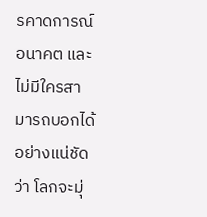รคาดการณ์อนาคต และไม่มีใครสามารถบอกได้อย่างแน่ชัดว่า โลกจะมุ่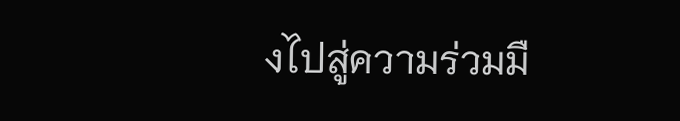งไปสู่ความร่วมมื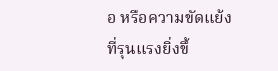อ หรือความขัดแย้งที่รุนแรงยิ่งขึ้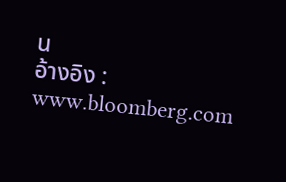น
อ้างอิง : www.bloomberg.com